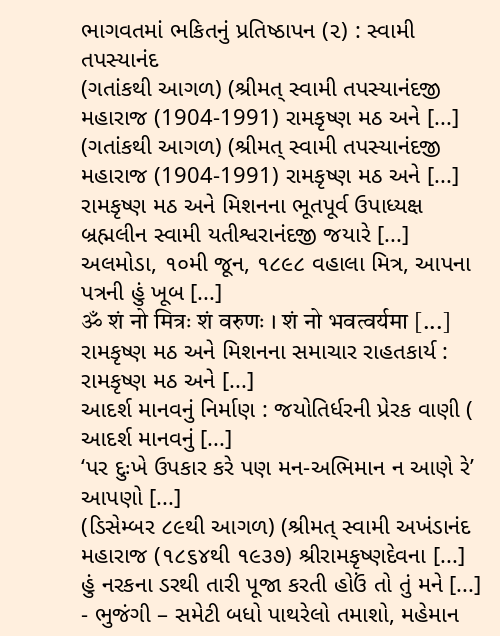ભાગવતમાં ભકિતનું પ્રતિષ્ઠાપન (૨) : સ્વામી તપસ્યાનંદ
(ગતાંકથી આગળ) (શ્રીમત્ સ્વામી તપસ્યાનંદજી મહારાજ (1904-1991) રામકૃષ્ણ મઠ અને [...]
(ગતાંકથી આગળ) (શ્રીમત્ સ્વામી તપસ્યાનંદજી મહારાજ (1904-1991) રામકૃષ્ણ મઠ અને [...]
રામકૃષ્ણ મઠ અને મિશનના ભૂતપૂર્વ ઉપાધ્યક્ષ બ્રહ્મલીન સ્વામી યતીશ્વરાનંદજી જયારે [...]
અલમોડા, ૧૦મી જૂન, ૧૮૯૮ વહાલા મિત્ર, આપના પત્રની હું ખૂબ [...]
ॐ शं नो मित्रः शं वरुणः । शं नो भवत्वर्यमा [...]
રામકૃષ્ણ મઠ અને મિશનના સમાચાર રાહતકાર્ય : રામકૃષ્ણ મઠ અને [...]
આદર્શ માનવનું નિર્માણ : જયોતિર્ધરની પ્રેરક વાણી ( આદર્શ માનવનું [...]
‘પર દુઃખે ઉપકાર કરે પણ મન-અભિમાન ન આણે રે’ આપણો [...]
(ડિસેમ્બર ૮૯થી આગળ) (શ્રીમત્ સ્વામી અખંડાનંદ મહારાજ (૧૮૬૪થી ૧૯૩૭) શ્રીરામકૃષ્ણદેવના [...]
હું નરકના ડરથી તારી પૂજા કરતી હોઉં તો તું મને [...]
- ભુજંગી – સમેટી બધો પાથરેલો તમાશો, મહેમાન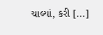ચાલ્યાં, કરી [...]